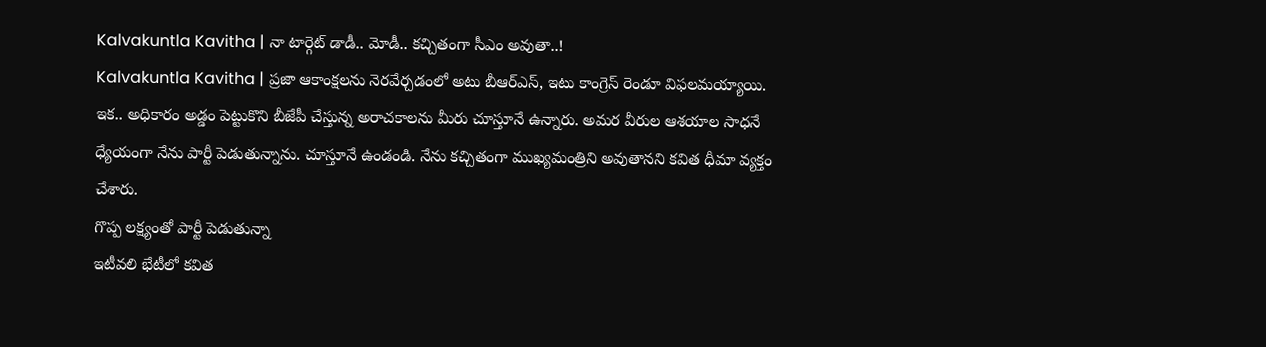Kalvakuntla Kavitha | నా టార్గెట్ డాడీ.. మోడీ.. కచ్చితంగా సీఎం అవుతా..!
Kalvakuntla Kavitha | ప్రజా ఆకాంక్షలను నెరవేర్చడంలో అటు బీఆర్ఎస్, ఇటు కాంగ్రెస్ రెండూ విఫలమయ్యాయి. ఇక.. అధికారం అడ్డం పెట్టుకొని బీజేపీ చేస్తున్న అరాచకాలను మీరు చూస్తూనే ఉన్నారు. అమర వీరుల ఆశయాల సాధనే ధ్యేయంగా నేను పార్టీ పెడుతున్నాను. చూస్తూనే ఉండండి. నేను కచ్చితంగా ముఖ్యమంత్రిని అవుతానని కవిత ధీమా వ్యక్తం చేశారు.
గొప్ప లక్ష్యంతో పార్టీ పెడుతున్నా
ఇటీవలి భేటీలో కవిత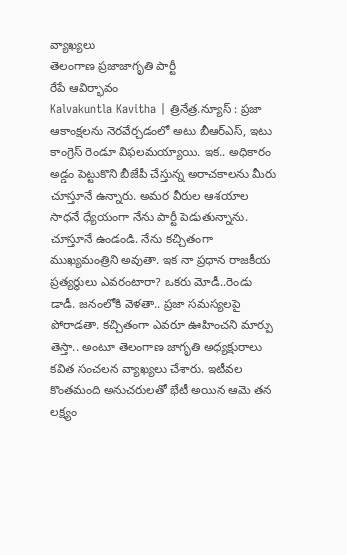వ్యాఖ్యలు
తెలంగాణ ప్రజాజాగృతి పార్టీ
రేపే ఆవిర్భావం
Kalvakuntla Kavitha | త్రినేత్ర.న్యూస్ : ప్రజా ఆకాంక్షలను నెరవేర్చడంలో అటు బీఆర్ఎస్, ఇటు కాంగ్రెస్ రెండూ విఫలమయ్యాయి. ఇక.. అధికారం అడ్డం పెట్టుకొని బీజేపీ చేస్తున్న అరాచకాలను మీరు చూస్తూనే ఉన్నారు. అమర వీరుల ఆశయాల సాధనే ధ్యేయంగా నేను పార్టీ పెడుతున్నాను. చూస్తూనే ఉండండి. నేను కచ్చితంగా ముఖ్యమంత్రిని అవుతా. ఇక నా ప్రధాన రాజకీయ ప్రత్యర్థులు ఎవరంటారా? ఒకరు మోడీ..రెండు డాడీ. జనంలోకి వెళతా.. ప్రజా సమస్యలపై పోరాడతా. కచ్చితంగా ఎవరూ ఊహించని మార్పు తెస్తా.. అంటూ తెలంగాణ జాగృతి అధ్యక్షురాలు కవిత సంచలన వ్యాఖ్యలు చేశారు. ఇటీవల కొంతమంది అనుచరులతో భేటీ అయిన ఆమె తన లక్ష్యం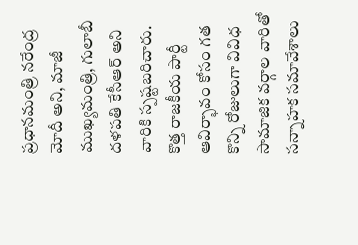ప్రధానమంత్రి నరేంద్ర మోదీ అని, మాజీ ముఖ్యమంత్రి, గులాబీ దళపతి కేసీఆర్ అని వారికి స్పష్టబరిచారు. కొత్త రాజకీయ పార్టీ ఆవిర్భావం కోసం గత కొన్ని రోజులుగా వివిధ సామాజిక వర్గాల వారితో సన్నాహక సమావేశాలు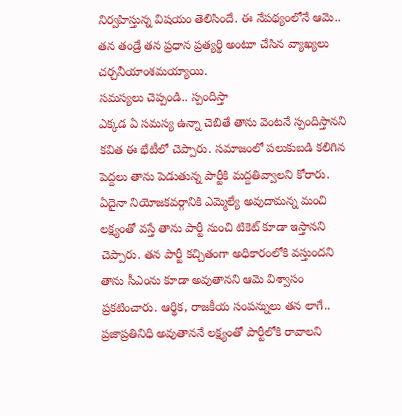నిర్వహిస్తున్న విషయం తెలిసిందే. ఈ నేపథ్యంలోనే ఆమె.. తన తండ్రే తన ప్రధాన ప్రత్యర్థి అంటూ చేసిన వ్యాఖ్యలు చర్చనీయాంశమయ్యాయి.
సమస్యలు చెప్పండి.. స్పందిస్తా
ఎక్కడ ఏ సమస్య ఉన్నా చెబితే తాను వెంటనే స్పందిస్తానని కవిత ఈ భేటీలో చెప్పారు. సమాజంలో పలుకుబడి కలిగిన పెద్దలు తాను పెడుతున్న పార్టీకి మద్దతివ్వాలని కోరారు. ఏదైనా నియోజకవర్గానికి ఎమ్మెల్యే అవుదామన్న మంచి లక్ష్యంతో వస్తే తాను పార్టీ నుంచి టికెట్ కూడా ఇస్తానని చెప్పారు. తన పార్టీ కచ్చితంగా అధికారంలోకి వస్తుందని తాను సీఎంను కూడా అవుతానని ఆమె విశ్వాసం ప్రకటించారు. ఆర్థిక, రాజకీయ సంపన్నులు తన లాగే.. ప్రజాప్రతినిధి అవుతాననే లక్ష్యంతో పార్టీలోకి రావాలని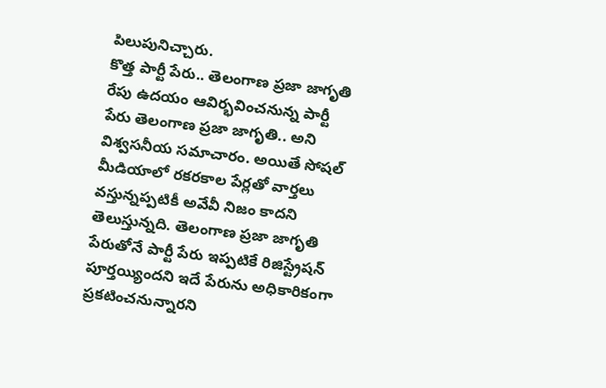పిలుపునిచ్చారు.
కొత్త పార్టీ పేరు.. తెలంగాణ ప్రజా జాగృతి
రేపు ఉదయం ఆవిర్భవించనున్న పార్టీ పేరు తెలంగాణ ప్రజా జాగృతి.. అని విశ్వసనీయ సమాచారం. అయితే సోషల్ మీడియాలో రకరకాల పేర్లతో వార్తలు వస్తున్నప్పటికీ అవేవీ నిజం కాదని తెలుస్తున్నది. తెలంగాణ ప్రజా జాగృతి పేరుతోనే పార్టీ పేరు ఇప్పటికే రిజిస్ట్రేషన్ పూర్తయ్యిందని ఇదే పేరును అధికారికంగా ప్రకటించనున్నారని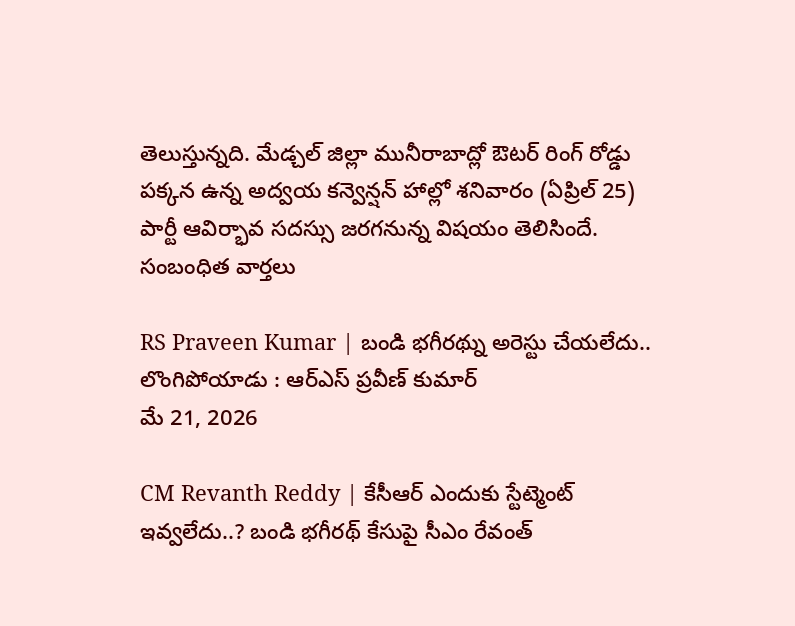తెలుస్తున్నది. మేడ్చల్ జిల్లా మునీరాబాద్లో ఔటర్ రింగ్ రోడ్డు పక్కన ఉన్న అద్వయ కన్వెన్షన్ హాల్లో శనివారం (ఏప్రిల్ 25) పార్టీ ఆవిర్భావ సదస్సు జరగనున్న విషయం తెలిసిందే.
సంబంధిత వార్తలు

RS Praveen Kumar | బండి భగీరథ్ను అరెస్టు చేయలేదు.. లొంగిపోయాడు : ఆర్ఎస్ ప్రవీణ్ కుమార్
మే 21, 2026

CM Revanth Reddy | కేసీఆర్ ఎందుకు స్టేట్మెంట్ ఇవ్వలేదు..? బండి భగీరథ్ కేసుపై సీఎం రేవంత్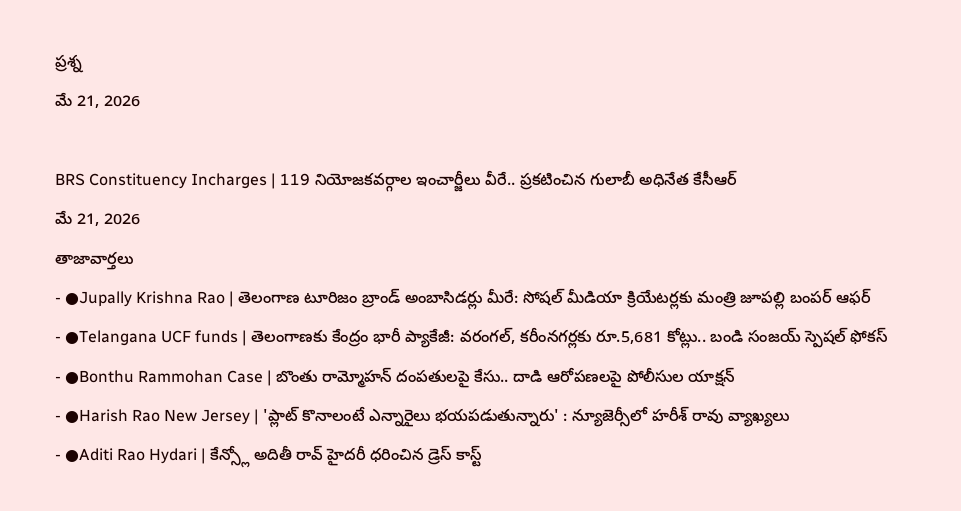ప్రశ్న
మే 21, 2026

BRS Constituency Incharges | 119 నియోజకవర్గాల ఇంచార్జీలు వీరే.. ప్రకటించిన గులాబీ అధినేత కేసీఆర్
మే 21, 2026
తాజావార్తలు
- ●Jupally Krishna Rao | తెలంగాణ టూరిజం బ్రాండ్ అంబాసిడర్లు మీరే: సోషల్ మీడియా క్రియేటర్లకు మంత్రి జూపల్లి బంపర్ ఆఫర్
- ●Telangana UCF funds | తెలంగాణకు కేంద్రం భారీ ప్యాకేజీ: వరంగల్, కరీంనగర్లకు రూ.5,681 కోట్లు.. బండి సంజయ్ స్పెషల్ ఫోకస్
- ●Bonthu Rammohan Case | బొంతు రామ్మోహన్ దంపతులపై కేసు.. దాడి ఆరోపణలపై పోలీసుల యాక్షన్
- ●Harish Rao New Jersey | 'ప్లాట్ కొనాలంటే ఎన్నారైలు భయపడుతున్నారు' : న్యూజెర్సీలో హరీశ్ రావు వ్యాఖ్యలు
- ●Aditi Rao Hydari | కేన్స్లో అదితీ రావ్ హైదరీ ధరించిన డ్రెస్ కాస్ట్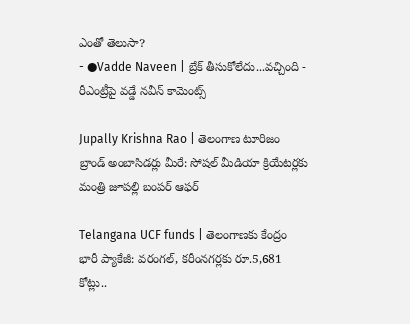ఎంతో తెలుసా?
- ●Vadde Naveen | బ్రేక్ తీసుకోలేదు...వచ్చింది - రీఎంట్రీపై వడ్డే నవీన్ కామెంట్స్

Jupally Krishna Rao | తెలంగాణ టూరిజం బ్రాండ్ అంబాసిడర్లు మీరే: సోషల్ మీడియా క్రియేటర్లకు మంత్రి జూపల్లి బంపర్ ఆఫర్

Telangana UCF funds | తెలంగాణకు కేంద్రం భారీ ప్యాకేజీ: వరంగల్, కరీంనగర్లకు రూ.5,681 కోట్లు..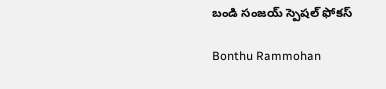బండి సంజయ్ స్పెషల్ ఫోకస్

Bonthu Rammohan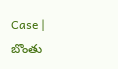Case | బొంతు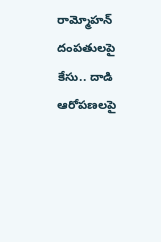రామ్మోహన్ దంపతులపై కేసు.. దాడి ఆరోపణలపై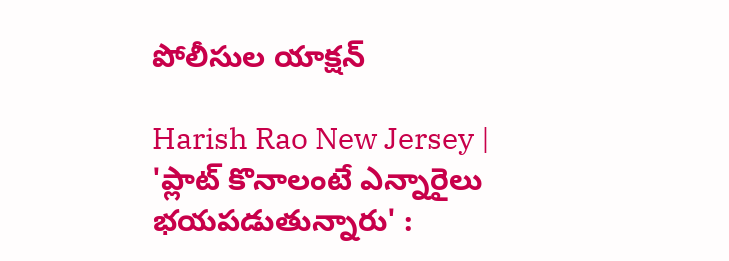పోలీసుల యాక్షన్

Harish Rao New Jersey | 'ప్లాట్ కొనాలంటే ఎన్నారైలు భయపడుతున్నారు' :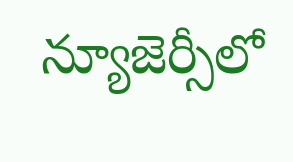న్యూజెర్సీలో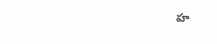హ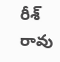రీశ్ రావు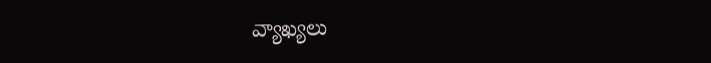వ్యాఖ్యలు